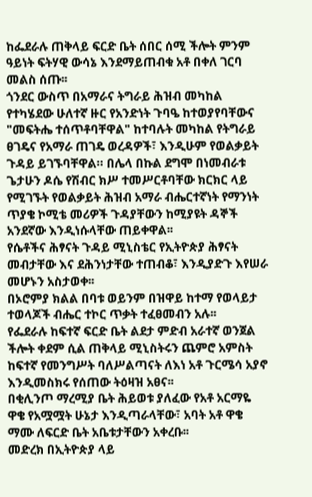ከፌደራሉ ጠቅላይ ፍርድ ቤት ሰበር ሰሚ ችሎት ምንም ዓይነት ፍትሃዊ ውሳኔ እንደማይጠብቁ አቶ በቀለ ገርባ መልስ ሰጡ፡፡
ጎንደር ውስጥ በአማራና ትግራይ ሕዝብ መካከል የተካሄደው ሁለተኛ ዙር የአንድነት ጉባዔ ከተወያየባቸውና "መፍትሔ ተሰጥቶባቸዋል" ከተባሉት መካከል የትግራይ ፀገዴና የአማራ ጠገዴ ወረዳዎች፣ እንዲሁም የወልቃይት ጉዳይ ይገኙባቸዋል። በሌላ በኩል ደግሞ በነመብራቱ ጌታሁን ዶሴ የሽብር ክሥ ተመሥርቶባቸው ክርክር ላይ የሚገኙት የወልቃይት ሕዝብ አማራ ብሔርተኛነት የማንነት ጥያቄ ኮሚቴ መሪዎች ጉዳያቸውን ከሚያዩት ዳኞች አንደኛው እንዲነሱላቸው ጠይቀዋል፡፡
የሴቶችና ሕፃናት ጉዳይ ሚኒስቴር የኢትዮጵያ ሕፃናት መብታቸው እና ደሕንነታቸው ተጠብቆ፣ እንዲያድጉ እየሠራ መሆኑን አስታወቀ፡፡
በኦሮምያ ክልል በባቱ ወይንም በዝዋይ ከተማ የወላይታ ተወላጆች ብሔር ተኮር ጥቃት ተፈፀመብን አሉ፡፡
የፌደራሉ ከፍተኛ ፍርድ ቤት ልደታ ምድብ አራተኛ ወንጀል ችሎት ቀደም ሲል ጠቅላይ ሚኒስትሩን ጨምሮ አምስት ከፍተኛ የመንግሥት ባለሥልጣናት ለእነ አቶ ጉርሜሳ አያኖ እንዲመስክሩ የሰጠው ትዕዛዝ አፀና፡፡
በቂሊንጦ ማረሚያ ቤት ሕይወቱ ያለፈው የአቶ አርማዬ ዋቄ የአሟሟት ሁኔታ እንዲጣራላቸው፣ አባት አቶ ዋቄ ማሙ ለፍርድ ቤት አቤቱታቸውን አቀረቡ፡፡
መድረክ በኢትዮጵያ ላይ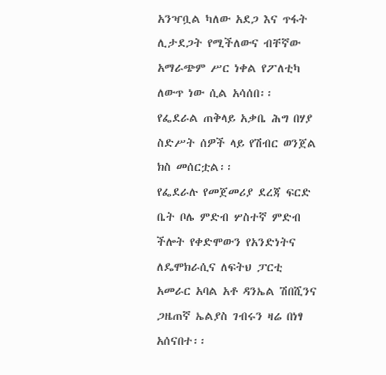አንዣቧል ካለው አደጋ እና ጥፋት ሊታደጋት የሚችለውና ብቸኛው አማራጭም ሥር ነቀል የፖለቲካ ለውጥ ነው ሲል አሳሰበ፡፡
የፌደራል ጠቅላይ አቃቤ ሕግ በሃያ ስድሥት ሰዎች ላይ የሽብር ወንጀል ክስ መሰርቷል፡፡
የፌደራሉ የመጀመሪያ ደረጃ ፍርድ ቤት ቦሌ ምድብ ሦስተኛ ምድብ ችሎት የቀድሞውን የአንድነትና ለዴሞክራሲና ለፍትህ ፓርቲ አመራር አባል አቶ ዳንኤል ሽበሺንና ጋዜጠኛ ኤልያስ ገብሩን ዛሬ በነፃ አሰናበተ፡፡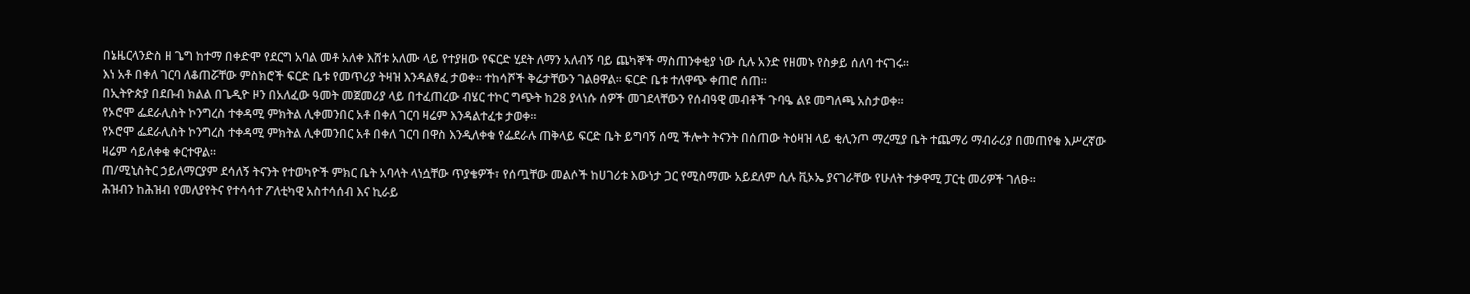በኔዜርላንድስ ዘ ጌግ ከተማ በቀድሞ የደርግ አባል መቶ አለቀ እሸቱ አለሙ ላይ የተያዘው የፍርድ ሂደት ለማን አለብኝ ባይ ጨካኞች ማስጠንቀቂያ ነው ሲሉ አንድ የዘመኑ የስቃይ ሰለባ ተናገሩ፡፡
እነ አቶ በቀለ ገርባ ለቆጠሯቸው ምስክሮች ፍርድ ቤቱ የመጥሪያ ትዛዝ እንዳልፃፈ ታወቀ፡፡ ተከሳሾች ቅሬታቸውን ገልፀዋል፡፡ ፍርድ ቤቱ ተለዋጭ ቀጠሮ ሰጠ፡፡
በኢትዮጵያ በደቡብ ክልል በጌዲዮ ዞን በአለፈው ዓመት መጀመሪያ ላይ በተፈጠረው ብሄር ተኮር ግጭት ከ28 ያላነሱ ሰዎች መገደላቸውን የሰብዓዊ መብቶች ጉባዔ ልዩ መግለጫ አስታወቀ፡፡
የኦሮሞ ፌደራሊስት ኮንግረስ ተቀዳሚ ምክትል ሊቀመንበር አቶ በቀለ ገርባ ዛሬም እንዳልተፈቱ ታወቀ፡፡
የኦሮሞ ፌደራሊስት ኮንግረስ ተቀዳሚ ምክትል ሊቀመንበር አቶ በቀለ ገርባ በዋስ እንዲለቀቁ የፌደራሉ ጠቅላይ ፍርድ ቤት ይግባኝ ሰሚ ችሎት ትናንት በሰጠው ትዕዛዝ ላይ ቂሊንጦ ማረሚያ ቤት ተጨማሪ ማብራሪያ በመጠየቁ እሥረኛው ዛሬም ሳይለቀቁ ቀርተዋል።
ጠ/ሚኒስትር ኃይለማርያም ደሳለኝ ትናንት የተወካዮች ምክር ቤት አባላት ላነሷቸው ጥያቄዎች፣ የሰጧቸው መልሶች ከሀገሪቱ እውነታ ጋር የሚስማሙ አይደለም ሲሉ ቪኦኤ ያናገራቸው የሁለት ተቃዋሚ ፓርቲ መሪዎች ገለፁ፡፡
ሕዝብን ከሕዝብ የመለያየትና የተሳሳተ ፖለቲካዊ አስተሳሰብ እና ኪራይ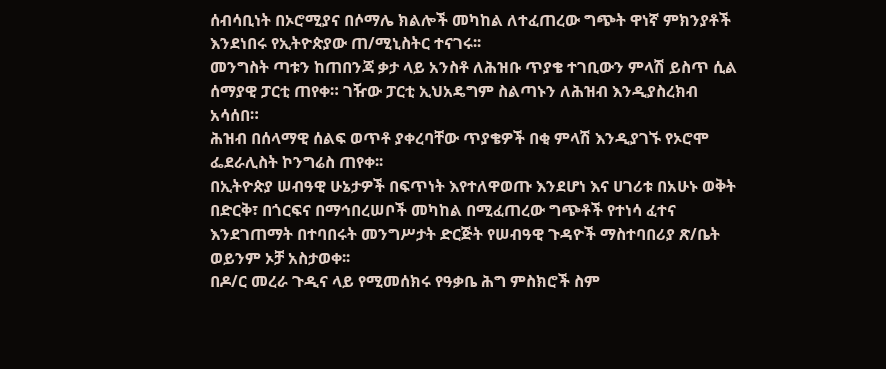ሰብሳቢነት በኦሮሚያና በሶማሌ ክልሎች መካከል ለተፈጠረው ግጭት ዋነኛ ምክንያቶች እንደነበሩ የኢትዮጵያው ጠ/ሚኒስትር ተናገሩ፡፡
መንግስት ጣቱን ከጠበንጃ ቃታ ላይ አንስቶ ለሕዝቡ ጥያቄ ተገቢውን ምላሽ ይስጥ ሲል ሰማያዊ ፓርቲ ጠየቀ። ገዥው ፓርቲ ኢህአዴግም ስልጣኑን ለሕዝብ እንዲያስረክብ አሳሰበ።
ሕዝብ በሰላማዊ ሰልፍ ወጥቶ ያቀረባቸው ጥያቄዎች በቂ ምላሽ እንዲያገኙ የኦሮሞ ፌደራሊስት ኮንግሬስ ጠየቀ፡፡
በኢትዮጵያ ሠብዓዊ ሁኔታዎች በፍጥነት እየተለዋወጡ እንደሆነ እና ሀገሪቱ በአሁኑ ወቅት በድርቅ፣ በጎርፍና በማኅበረሠቦች መካከል በሚፈጠረው ግጭቶች የተነሳ ፈተና እንደገጠማት በተባበሩት መንግሥታት ድርጅት የሠብዓዊ ጉዳዮች ማስተባበሪያ ጽ/ቤት ወይንም ኦቻ አስታወቀ፡፡
በዶ/ር መረራ ጉዲና ላይ የሚመሰክሩ የዓቃቤ ሕግ ምስክሮች ስም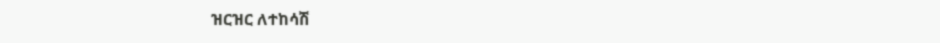ዝርዝር ለተከሳሽ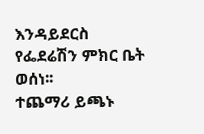እንዳይደርስ የፌደሬሽን ምክር ቤት ወሰነ፡፡
ተጨማሪ ይጫኑ